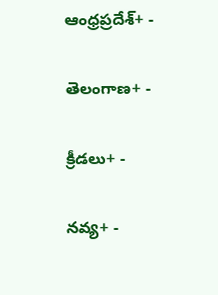ఆంధ్రప్రదేశ్+ -

తెలంగాణ+ -

క్రీడలు+ -

నవ్య+ -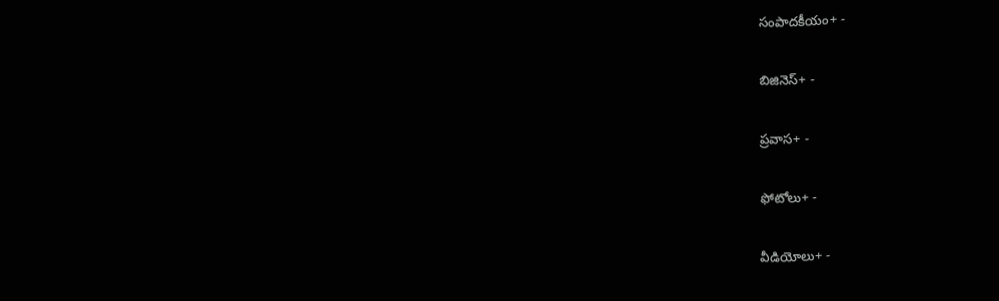సంపాదకీయం+ -

బిజినెస్+ -

ప్రవాస+ -

ఫోటోలు+ -

వీడియోలు+ -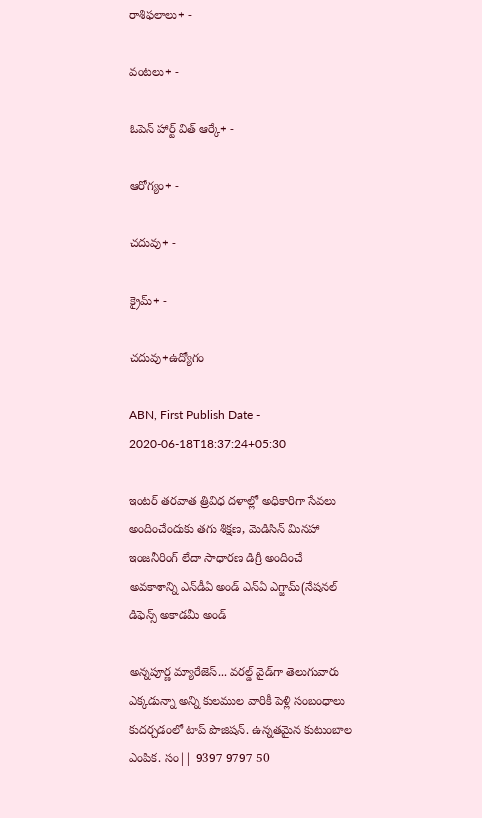రాశిఫలాలు+ -

వంటలు+ -

ఓపెన్ హార్ట్ విత్ ఆర్కే+ -

ఆరోగ్యం+ -

చదువు+ -

క్రైమ్+ -

చదువు+ఉద్యోగం

ABN, First Publish Date - 2020-06-18T18:37:24+05:30

ఇంటర్‌ తరవాత త్రివిధ దళాల్లో అధికారిగా సేవలు అందించేందుకు తగు శిక్షణ, మెడిసిన్‌ మినహా ఇంజనీరింగ్‌ లేదా సాధారణ డిగ్రీ అందించే అవకాశాన్ని ఎన్‌డీఏ అండ్‌ ఎన్‌ఏ ఎగ్జామ్‌(నేషనల్‌ డిఫెన్స్‌ అకాడమీ అండ్

అన్నపూర్ణ మ్యారేజెస్... వరల్డ్ వైడ్‌గా తెలుగువారు ఎక్కడున్నా అన్ని కులముల వారికీ పెళ్లి సంబంధాలు కుదర్చడంలో టాప్ పొజిషన్. ఉన్నతమైన కుటుంబాల ఎంపిక. సం|| 9397 9797 50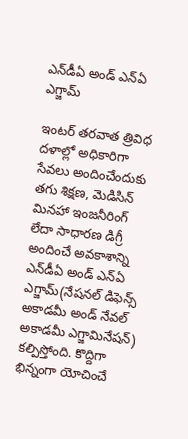ఎన్‌డీఏ అండ్ ఎన్ఏ ఎగ్జామ్

ఇంటర్‌ తరవాత త్రివిధ దళాల్లో అధికారిగా సేవలు అందించేందుకు తగు శిక్షణ, మెడిసిన్‌ మినహా ఇంజనీరింగ్‌ లేదా సాధారణ డిగ్రీ అందించే అవకాశాన్ని ఎన్‌డీఏ అండ్‌ ఎన్‌ఏ ఎగ్జామ్‌(నేషనల్‌ డిఫెన్స్‌ అకాడమీ అండ్‌ నేవల్‌ అకాడమీ ఎగ్జామినేషన్‌) కల్పిస్తోంది. కొద్దిగా భిన్నంగా యోచించే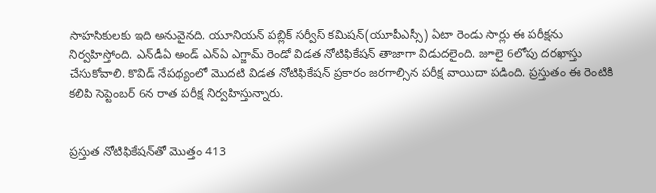సాహసికులకు ఇది అనువైనది. యూనియన్‌ పబ్లిక్‌ సర్వీస్‌ కమిషన్‌(యూపీఎస్సీ) ఏటా రెండు సార్లు ఈ పరీక్షను నిర్వహిస్తోంది. ఎన్‌డీఏ అండ్‌ ఎన్‌ఏ ఎగ్జామ్‌ రెండో విడత నోటిఫికేషన్‌ తాజాగా విడుదలైంది. జూలై 6లోపు దరఖాస్తు చేసుకోవాలి. కొవిడ్‌ నేపథ్యంలో మొదటి విడత నోటిఫికేషన్‌ ప్రకారం జరగాల్సిన పరీక్ష వాయిదా పడింది. ప్రస్తుతం ఈ రెంటికి కలిపి సెప్టెంబర్‌ 6న రాత పరీక్ష నిర్వహిస్తున్నారు.


ప్రస్తుత నోటిఫికేషన్‌తో మొత్తం 413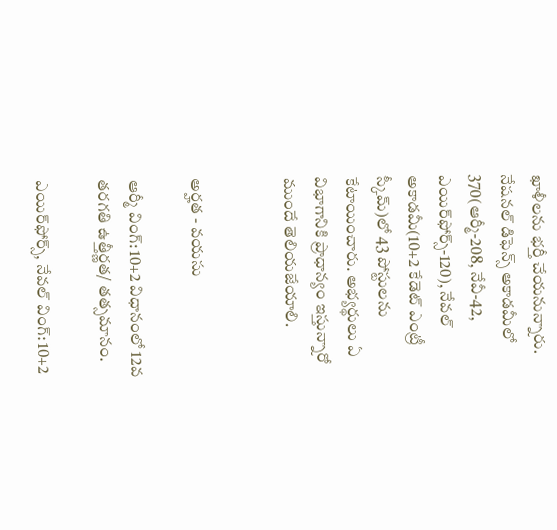ఖాళీలను భర్తీ చేయనున్నారు. నేషనల్‌ డిఫెన్స్‌ అకాడమీలో 370(ఆర్మీ-208, నేవీ-42, ఎయిర్‌ఫోర్స్‌-120), నేవల్‌ అకాడమీ(10+2 కేడెట్‌ ఎంట్రీ స్కీమ్‌)లో 43 పోస్టులను కేటాయించారు. అభ్యర్థులు ఏ విభాగానికి ప్రాధాన్యం ఇస్తున్నారో ముందే తెలియజేయాలి.


అర్హత - వయసు

ఆర్మీ వింగ్‌: 10+2 విధానంలో 12వ తరగతి ఉత్తీర్ణత/ తత్సమానం.

ఎయిర్‌ఫోర్స్‌, నేవల్‌ వింగ్‌: 10+2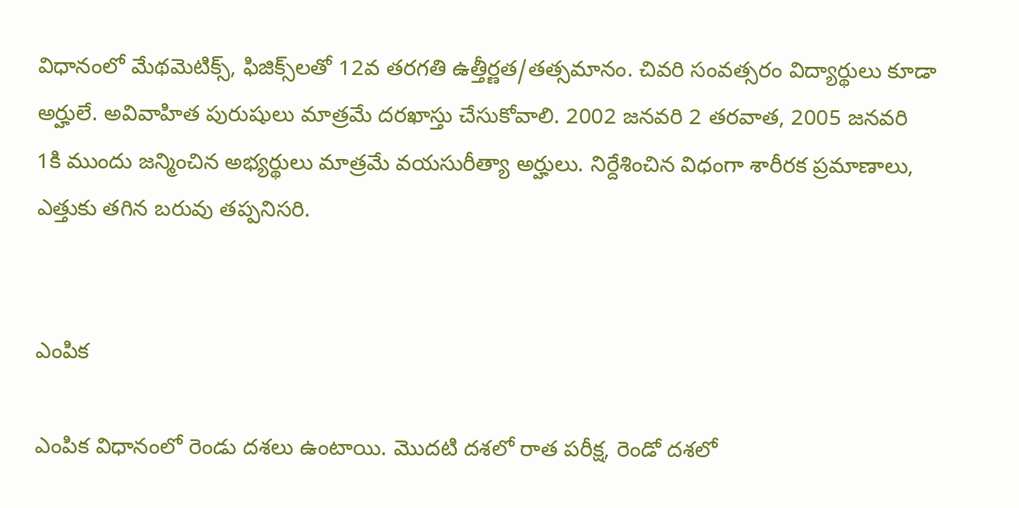విధానంలో మేథమెటిక్స్‌, ఫిజిక్స్‌లతో 12వ తరగతి ఉత్తీర్ణత/తత్సమానం. చివరి సంవత్సరం విద్యార్థులు కూడా అర్హులే. అవివాహిత పురుషులు మాత్రమే దరఖాస్తు చేసుకోవాలి. 2002 జనవరి 2 తరవాత, 2005 జనవరి 1కి ముందు జన్మించిన అభ్యర్థులు మాత్రమే వయసురీత్యా అర్హులు. నిర్దేశించిన విధంగా శారీరక ప్రమాణాలు, ఎత్తుకు తగిన బరువు తప్పనిసరి.


ఎంపిక

ఎంపిక విధానంలో రెండు దశలు ఉంటాయి. మొదటి దశలో రాత పరీక్ష, రెండో దశలో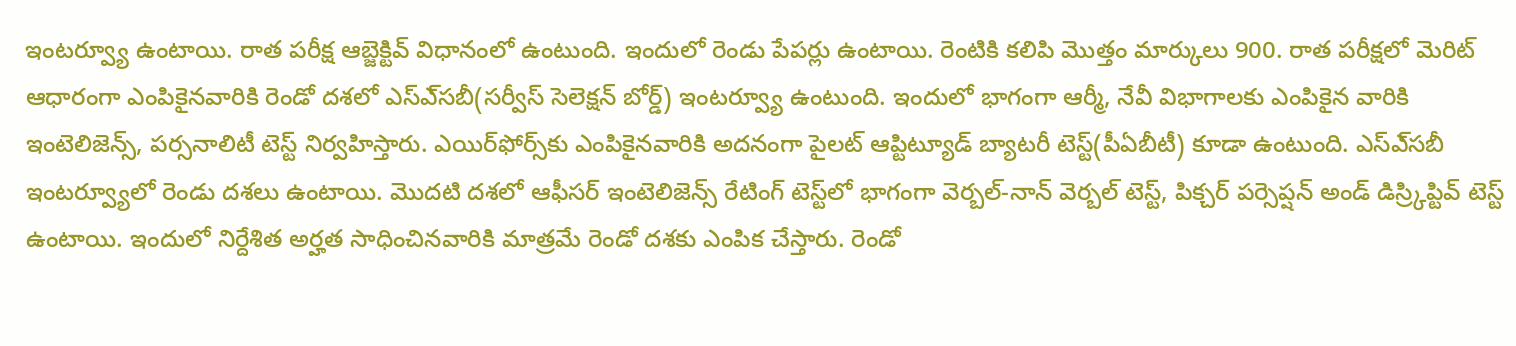ఇంటర్వ్యూ ఉంటాయి. రాత పరీక్ష ఆబ్జెక్టివ్‌ విధానంలో ఉంటుంది. ఇందులో రెండు పేపర్లు ఉంటాయి. రెంటికి కలిపి మొత్తం మార్కులు 900. రాత పరీక్షలో మెరిట్‌ ఆధారంగా ఎంపికైనవారికి రెండో దశలో ఎస్‌ఎ్‌సబీ(సర్వీస్‌ సెలెక్షన్‌ బోర్డ్‌) ఇంటర్వ్యూ ఉంటుంది. ఇందులో భాగంగా ఆర్మీ, నేవీ విభాగాలకు ఎంపికైన వారికి ఇంటెలిజెన్స్‌, పర్సనాలిటీ టెస్ట్‌ నిర్వహిస్తారు. ఎయిర్‌ఫోర్స్‌కు ఎంపికైనవారికి అదనంగా పైలట్‌ ఆప్టిట్యూడ్‌ బ్యాటరీ టెస్ట్‌(పీఏబీటీ) కూడా ఉంటుంది. ఎస్‌ఎ్‌సబీ ఇంటర్వ్యూలో రెండు దశలు ఉంటాయి. మొదటి దశలో ఆఫీసర్‌ ఇంటెలిజెన్స్‌ రేటింగ్‌ టెస్ట్‌లో భాగంగా వెర్బల్‌-నాన్‌ వెర్బల్‌ టెస్ట్‌, పిక్చర్‌ పర్సెప్షన్‌ అండ్‌ డిస్ర్కిప్టివ్‌ టెస్ట్‌ ఉంటాయి. ఇందులో నిర్దేశిత అర్హత సాధించినవారికి మాత్రమే రెండో దశకు ఎంపిక చేస్తారు. రెండో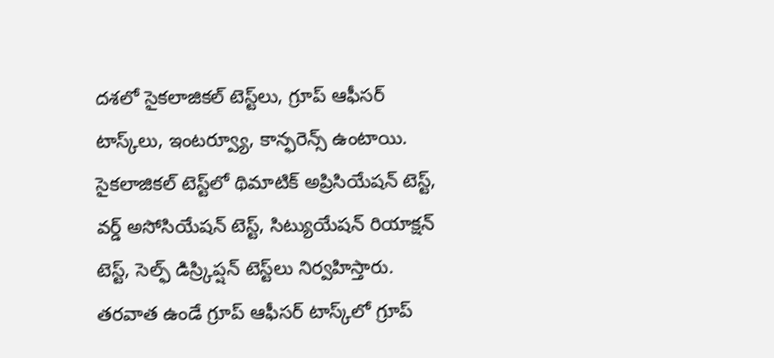దశలో సైకలాజికల్‌ టెస్ట్‌లు, గ్రూప్‌ ఆఫీసర్‌ టాస్క్‌లు, ఇంటర్వ్యూ, కాన్ఫరెన్స్‌ ఉంటాయి. సైకలాజికల్‌ టెస్ట్‌లో థిమాటిక్‌ అప్రిసియేషన్‌ టెస్ట్‌, వర్డ్‌ అసోసియేషన్‌ టెస్ట్‌, సిట్యుయేషన్‌ రియాక్షన్‌ టెస్ట్‌, సెల్ఫ్‌ డిస్ర్కిప్షన్‌ టెస్ట్‌లు నిర్వహిస్తారు. తరవాత ఉండే గ్రూప్‌ ఆఫీసర్‌ టాస్క్‌లో గ్రూప్‌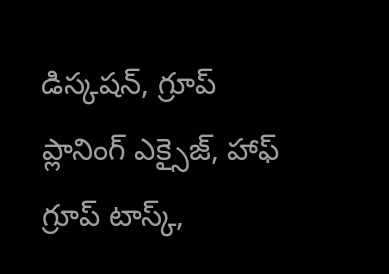డిస్కషన్‌, గ్రూప్‌ ప్లానింగ్‌ ఎక్సైజ్‌, హాఫ్‌ గ్రూప్‌ టాస్క్‌,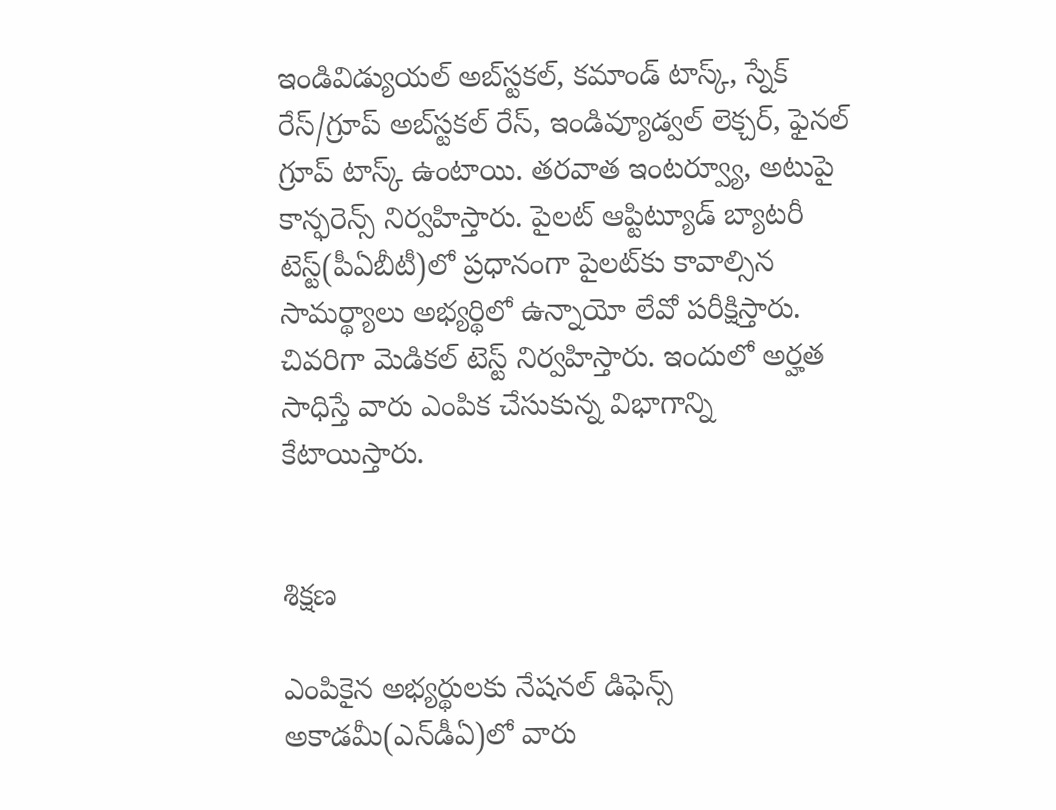ఇండివిడ్యుయల్‌ అబ్‌స్టకల్‌, కమాండ్‌ టాస్క్‌, స్నేక్‌ రేస్‌/గ్రూప్‌ అబ్‌స్టకల్‌ రేస్‌, ఇండివ్యూడ్వల్‌ లెక్చర్‌, ఫైనల్‌ గ్రూప్‌ టాస్క్‌ ఉంటాయి. తరవాత ఇంటర్వ్యూ, అటుపై కాన్ఫరెన్స్‌ నిర్వహిస్తారు. పైలట్‌ ఆప్టిట్యూడ్‌ బ్యాటరీ టెస్ట్‌(పీఏబీటీ)లో ప్రధానంగా పైలట్‌కు కావాల్సిన సామర్థ్యాలు అభ్యర్థిలో ఉన్నాయో లేవో పరీక్షిస్తారు. చివరిగా మెడికల్‌ టెస్ట్‌ నిర్వహిస్తారు. ఇందులో అర్హత సాధిస్తే వారు ఎంపిక చేసుకున్న విభాగాన్ని కేటాయిస్తారు.


శిక్షణ

ఎంపికైన అభ్యర్థులకు నేషనల్‌ డిఫెన్స్‌ అకాడమీ(ఎన్‌డీఏ)లో వారు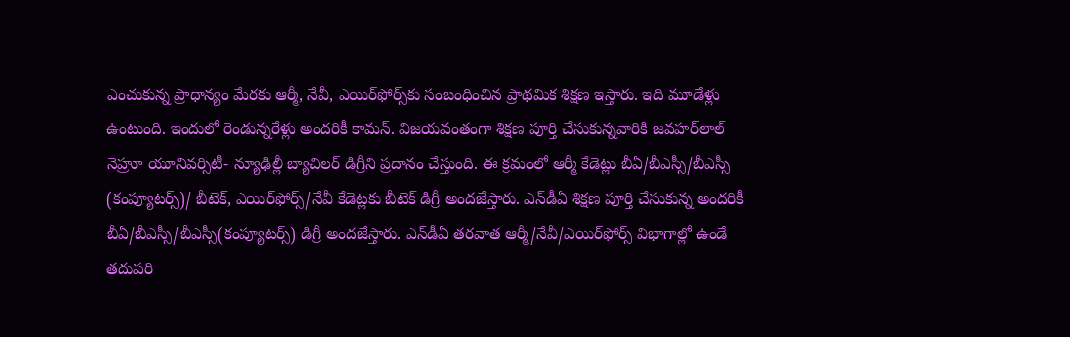ఎంచుకున్న ప్రాధాన్యం మేరకు ఆర్మీ, నేవీ, ఎయిర్‌ఫోర్స్‌కు సంబంధించిన ప్రాథమిక శిక్షణ ఇస్తారు. ఇది మూడేళ్లు ఉంటుంది. ఇందులో రెండున్నరేళ్లు అందరికీ కామన్‌. విజయవంతంగా శిక్షణ పూర్తి చేసుకున్నవారికి జవహర్‌లాల్‌ నెహ్రూ యూనివర్సిటీ- న్యూఢిల్లీ బ్యాచిలర్‌ డిగ్రీని ప్రదానం చేస్తుంది. ఈ క్రమంలో ఆర్మీ కేడెట్లు బీఏ/బీఎస్సీ/బీఎస్సీ (కంప్యూటర్స్‌)/ బీటెక్‌, ఎయిర్‌ఫోర్స్‌/నేవీ కేడెట్లకు బీటెక్‌ డిగ్రీ అందజేస్తారు. ఎన్‌డీఏ శిక్షణ పూర్తి చేసుకున్న అందరికీ బీఏ/బీఎస్సీ/బీఎస్సీ(కంప్యూటర్స్‌) డిగ్రీ అందజేస్తారు. ఎన్‌డీఏ తరవాత ఆర్మీ/నేవీ/ఎయిర్‌ఫోర్స్‌ విభాగాల్లో ఉండే తదుపరి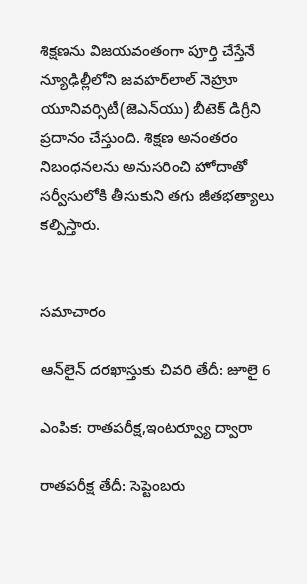శిక్షణను విజయవంతంగా పూర్తి చేస్తేనే న్యూఢిల్లీలోని జవహర్‌లాల్‌ నెహ్రూ యూనివర్సిటీ(జెఎన్‌యు) బీటెక్‌ డిగ్రీని ప్రదానం చేస్తుంది. శిక్షణ అనంతరం నిబంధనలను అనుసరించి హోదాతో సర్వీసులోకి తీసుకుని తగు జీతభత్యాలు కల్పిస్తారు.


సమాచారం

ఆన్‌లైన్‌ దరఖాస్తుకు చివరి తేదీ: జూలై 6

ఎంపిక: రాతపరీక్ష,ఇంటర్వ్యూ ద్వారా

రాతపరీక్ష తేదీ: సెప్టెంబరు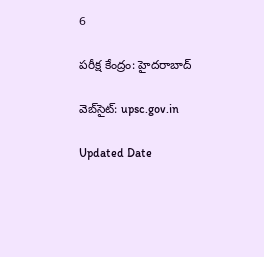6

పరీక్ష కేంద్రం: హైదరాబాద్‌

వెబ్‌సైట్‌: upsc.gov.in

Updated Date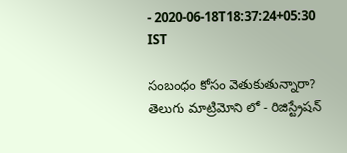- 2020-06-18T18:37:24+05:30 IST

సంబంధం కోసం వెతుకుతున్నారా? తెలుగు మాట్రిమోని లో - రిజిస్ట్రేషన్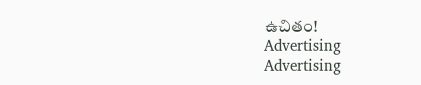ఉచితం!
Advertising
Advertising